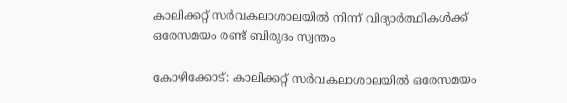കാലിക്കറ്റ് സർവകലാശാലയിൽ നിന്ന് വിദ്യാർത്ഥികൾക്ക് ഒരേസമയം രണ്ട് ബിരുദം സ്വന്തം

കോഴിക്കോട്: കാലിക്കറ്റ് സർവകലാശാലയിൽ ഒരേസമയം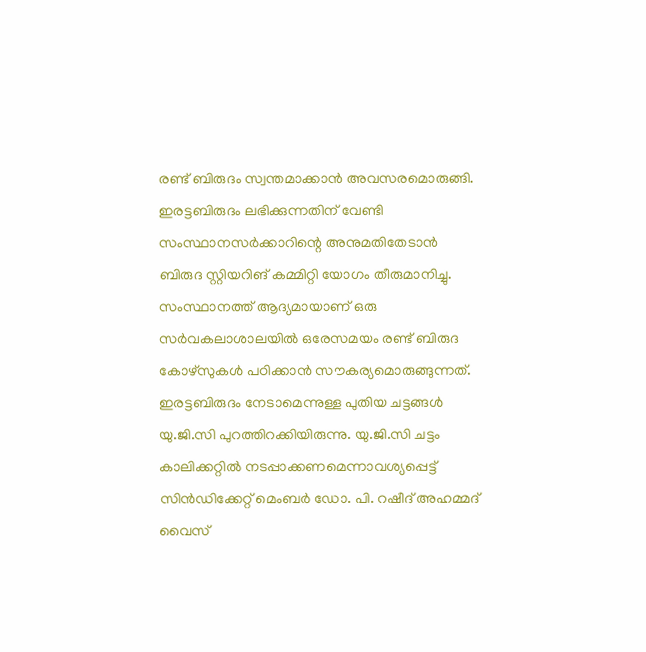രണ്ട് ബിരുദം സ്വന്തമാക്കാൻ അവസരമൊരുങ്ങി. ഇരട്ടബിരുദം ലഭിക്കുന്നതിന് വേണ്ടി സംസ്ഥാനസർക്കാറിന്റെ അനുമതിതേടാൻ ബിരുദ സ്റ്റിയറിങ് കമ്മിറ്റി യോഗം തീരുമാനിച്ചു. സംസ്ഥാനത്ത് ആദ്യമായാണ് ഒരു സർവകലാശാലയിൽ ഒരേസമയം രണ്ട് ബിരുദ കോഴ്സുകൾ പഠിക്കാൻ സൗകര്യമൊരുങ്ങുന്നത്. ഇരട്ടബിരുദം നേടാമെന്നുള്ള പുതിയ ചട്ടങ്ങൾ യു.ജി.സി പുറത്തിറക്കിയിരുന്നു. യു.ജി.സി ചട്ടം കാലിക്കറ്റിൽ നടപ്പാക്കണമെന്നാവശ്യപ്പെട്ട് സിൻഡിക്കേറ്റ് മെംബർ ഡോ. പി. റഷീദ് അഹമ്മദ് വൈസ്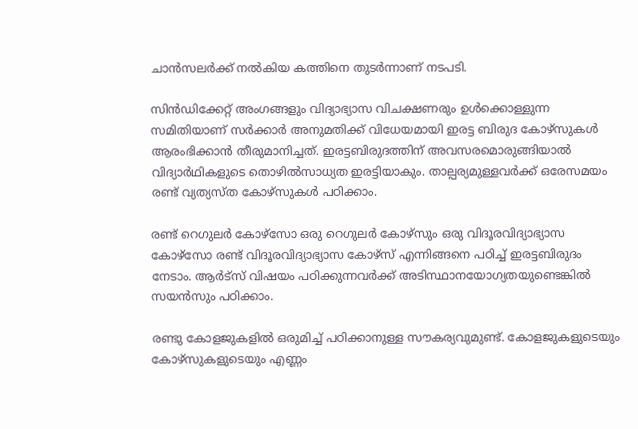ചാൻസലർക്ക് നൽകിയ കത്തിനെ തുടർന്നാണ് നടപടി.

സിൻഡിക്കേറ്റ് അംഗങ്ങളും വിദ്യാഭ്യാസ വിചക്ഷണരും ഉൾക്കൊള്ളുന്ന സമിതിയാണ് സർക്കാർ അനുമതിക്ക് വിധേയമായി ഇരട്ട ബിരുദ കോഴ്സുകൾ ആരംഭിക്കാൻ തീരുമാനിച്ചത്. ഇരട്ടബിരുദത്തിന് അവസരമൊരുങ്ങിയാൽ വിദ്യാർഥികളുടെ തൊഴിൽസാധ്യത ഇരട്ടിയാകും. താല്പര്യമുള്ളവർക്ക് ഒരേസമയം രണ്ട് വ്യത്യസ്ത കോഴ്സുകൾ പഠിക്കാം.

രണ്ട് റെഗുലർ കോഴ്സോ ഒരു റെഗുലർ കോഴ്സും ഒരു വിദൂരവിദ്യാഭ്യാസ കോഴ്സോ രണ്ട് വിദൂരവിദ്യാഭ്യാസ കോഴ്സ് എന്നിങ്ങനെ പഠിച്ച് ഇരട്ടബിരുദം നേടാം. ആർട്സ് വിഷയം പഠിക്കുന്നവർക്ക് അടിസ്ഥാനയോഗ്യതയുണ്ടെങ്കിൽ സയൻസും പഠിക്കാം.

രണ്ടു കോളജുകളിൽ ഒരുമിച്ച് പഠിക്കാനുള്ള സൗകര്യവുമുണ്ട്. കോളജുകളുടെയും കോഴ്സുകളുടെയും എണ്ണം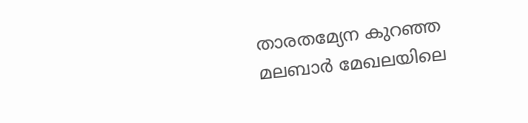താരതമ്യേന കുറഞ്ഞ മലബാർ മേഖലയിലെ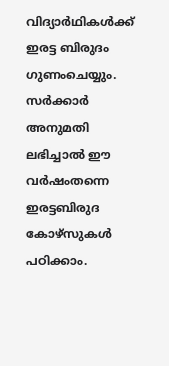വിദ്യാർഥികൾക്ക് ഇരട്ട ബിരുദം ഗുണംചെയ്യും. സർക്കാർ അനുമതി ലഭിച്ചാൽ ഈ വർഷംതന്നെ ഇരട്ടബിരുദ കോഴ്സുകൾ പഠിക്കാം.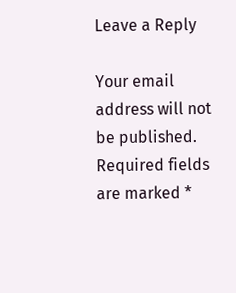Leave a Reply

Your email address will not be published. Required fields are marked *